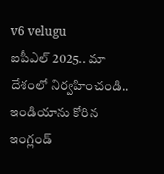v6 velugu
ఐపీఎల్ 2025.. మా దేశంలో నిర్వహించండి.. ఇండియాను కోరిన ఇంగ్లండ్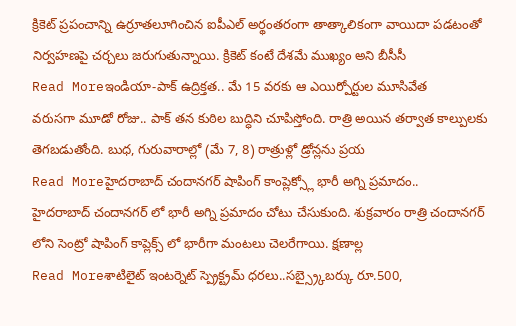క్రికెట్ ప్రపంచాన్ని ఉర్రూతలూగించిన ఐపీఎల్ అర్థంతరంగా తాత్కాలికంగా వాయిదా పడటంతో నిర్వహణపై చర్చలు జరుగుతున్నాయి. క్రికెట్ కంటే దేశమే ముఖ్యం అని బీసీసీ
Read Moreఇండియా-పాక్ ఉద్రిక్తత.. మే 15 వరకు ఆ ఎయిర్పోర్టుల మూసివేత
వరుసగా మూడో రోజు.. పాక్ తన కుఠిల బుద్ధిని చూపిస్తోంది. రాత్రి అయిన తర్వాత కాల్పులకు తెగబడుతోంది. బుధ, గురువారాల్లో (మే 7, 8) రాత్రుళ్లో డ్రోన్లను ప్రయ
Read Moreహైదరాబాద్ చందానగర్ షాపింగ్ కాంప్లెక్స్లో భారీ అగ్ని ప్రమాదం..
హైదరాబాద్ చందానగర్ లో భారీ అగ్ని ప్రమాదం చోటు చేసుకుంది. శుక్రవారం రాత్రి చందానగర్ లోని సెంట్రో షాపింగ్ కాప్లెక్స్ లో భారీగా మంటలు చెలరేగాయి. క్షణాల్ల
Read Moreశాటిలైట్ ఇంటర్నెట్ స్ప్రెక్ట్రమ్ ధరలు..సబ్స్ర్కైబర్కు రూ.500,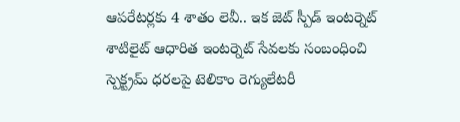ఆపరేటర్లకు 4 శాతం లెవీ.. ఇక జెట్ స్పీడ్ ఇంటర్నెట్
శాటిలైట్ ఆధారిత ఇంటర్నెట్ సేవలకు సంబంధించి స్పెక్ట్రమ్ ధరలపై టెలికాం రెగ్యులేటరీ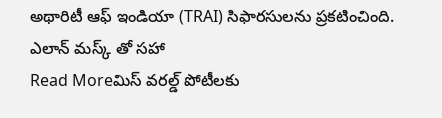అథారిటీ ఆఫ్ ఇండియా (TRAI) సిఫారసులను ప్రకటించింది. ఎలాన్ మస్క్ తో సహా
Read Moreమిస్ వరల్డ్ పోటీలకు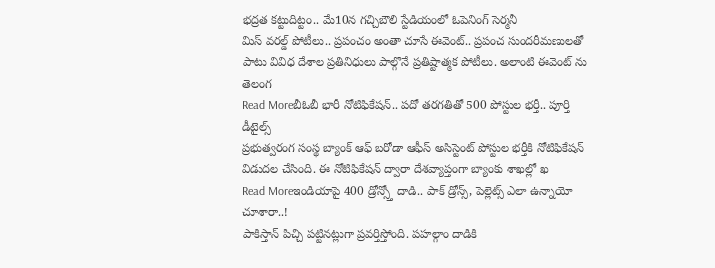భద్రత కట్టుదిట్టం.. మే10న గచ్చిబౌలి స్టేడియంలో ఓపెనింగ్ సెర్మనీ
మిస్ వరల్డ్ పోటీలు.. ప్రపంచం అంతా చూసే ఈవెంట్.. ప్రపంచ సుందరీమణులతో పాటు వివిధ దేశాల ప్రతినిధులు పాల్గొనే ప్రతిష్టాత్మక పోటీలు. అలాంటి ఈవెంట్ ను తెలంగ
Read Moreబీఓబీ భారీ నోటిఫికేషన్.. పదో తరగతితో 500 పోస్టుల భర్తీ.. పూర్తి డీటైల్స్
ప్రభుత్వరంగ సంస్థ బ్యాంక్ ఆఫ్ బరోడా ఆఫీస్ అసిస్టెంట్ పోస్టుల భర్తీకి నోటిఫికేషన్ విడుదల చేసింది. ఈ నోటిఫికేషన్ ద్వారా దేశవ్యాప్తంగా బ్యాంకు శాఖల్లో ఖ
Read Moreఇండియాపై 400 డ్రోన్స్తో దాడి.. పాక్ డ్రోన్స్, పెల్లెట్స్ ఎలా ఉన్నాయో చూశారా..!
పాకిస్తాన్ పిచ్చి పట్టినట్లుగా ప్రవర్తిస్తోంది. పహల్గాం దాడికి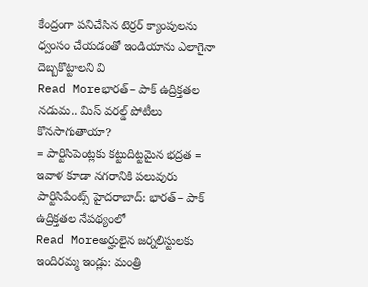కేంద్రంగా పనిచేసిన టెర్రర్ క్యాంపులను ధ్వంసం చేయడంతో ఇండియాను ఎలాగైనా దెబ్బకొట్టాలని వి
Read Moreభారత్– పాక్ ఉద్రిక్తతల నడుమ.. మిస్ వరల్డ్ పోటీలు కొనసాగుతాయా?
= పార్టిసిపెంట్లకు కట్టుదిట్టమైన భద్రత = ఇవాళ కూడా నగరానికి పలువురు పార్టిసిపేంట్స్ హైదరాబాద్: భారత్– పాక్ ఉద్రిక్తతల నేపథ్యంలో
Read Moreఅర్హులైన జర్నలిస్టులకు ఇందిరమ్మ ఇండ్లు: మంత్రి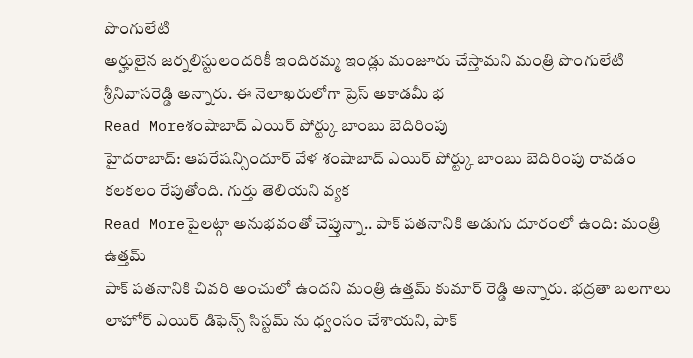పొంగులేటి
అర్హులైన జర్నలిస్టులందరికీ ఇందిరమ్మ ఇండ్లు మంజూరు చేస్తామని మంత్రి పొంగులేటి శ్రీనివాసరెడ్డి అన్నారు. ఈ నెలాఖరులోగా ప్రెస్ అకాడమీ భ
Read Moreశంషాబాద్ ఎయిర్ పోర్ట్కు బాంబు బెదిరింపు
హైదరాబాద్: ఆపరేషన్సిందూర్ వేళ శంషాబాద్ ఎయిర్ పోర్ట్కు బాంబు బెదిరింపు రావడం కలకలం రేపుతోంది. గుర్తు తెలియని వ్యక
Read Moreపైలట్గా అనుభవంతో చెప్తున్నా.. పాక్ పతనానికి అడుగు దూరంలో ఉంది: మంత్రి ఉత్తమ్
పాక్ పతనానికి చివరి అంచులో ఉందని మంత్రి ఉత్తమ్ కుమార్ రెడ్డి అన్నారు. భద్రతా బలగాలు లాహోర్ ఎయిర్ డిఫెన్స్ సిస్టమ్ ను ధ్వంసం చేశాయని, పాక్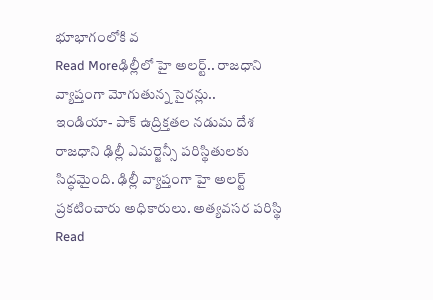భూభాగంలోకి వ
Read Moreఢిల్లీలో హై అలర్ట్.. రాజధాని వ్యాప్తంగా మోగుతున్న సైరన్లు..
ఇండియా- పాక్ ఉద్రిక్తతల నడుమ దేశ రాజధాని ఢిల్లీ ఎమర్జెన్సీ పరిస్థితులకు సిద్ధమైంది. ఢిల్లీ వ్యాప్తంగా హై అలర్ట్ ప్రకటించారు అధికారులు. అత్యవసర పరిస్థి
Read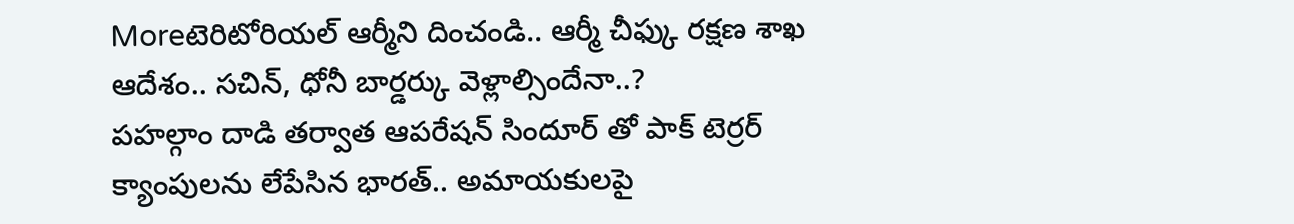Moreటెరిటోరియల్ ఆర్మీని దించండి.. ఆర్మీ చీఫ్కు రక్షణ శాఖ ఆదేశం.. సచిన్, ధోనీ బార్డర్కు వెళ్లాల్సిందేనా..?
పహల్గాం దాడి తర్వాత ఆపరేషన్ సిందూర్ తో పాక్ టెర్రర్ క్యాంపులను లేపేసిన భారత్.. అమాయకులపై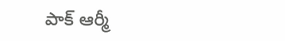పాక్ ఆర్మీ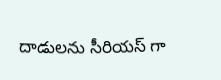దాడులను సీరియస్ గా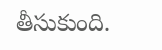తీసుకుంది.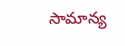సామాన్య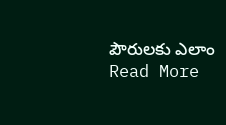పౌరులకు ఎలాం
Read More